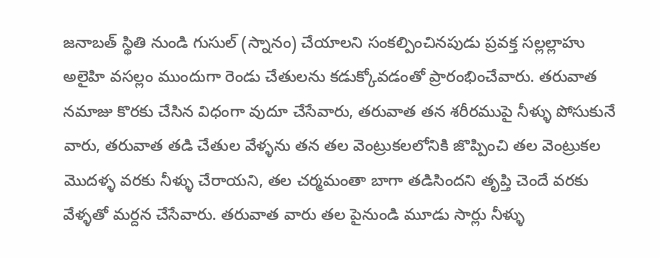జనాబత్ స్థితి నుండి గుసుల్ (స్నానం) చేయాలని సంకల్పించినపుడు ప్రవక్త సల్లల్లాహు అలైహి వసల్లం ముందుగా రెండు చేతులను కడుక్కోవడంతో ప్రారంభించేవారు. తరువాత నమాజు కొరకు చేసిన విధంగా వుదూ చేసేవారు, తరువాత తన శరీరముపై నీళ్ళు పోసుకునే వారు, తరువాత తడి చేతుల వేళ్ళను తన తల వెంట్రుకలలోనికి జొప్పించి తల వెంట్రుకల మొదళ్ళ వరకు నీళ్ళు చేరాయని, తల చర్మమంతా బాగా తడిసిందని తృప్తి చెందే వరకు వేళ్ళతో మర్దన చేసేవారు. తరువాత వారు తల పైనుండి మూడు సార్లు నీళ్ళు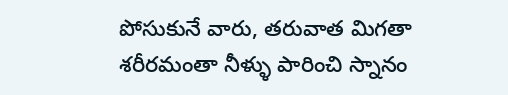పోసుకునే వారు, తరువాత మిగతా శరీరమంతా నీళ్ళు పారించి స్నానం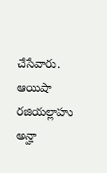చేసేవారు. ఆయిషా రజియల్లాహు అన్హా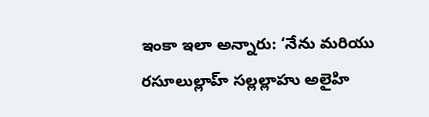ఇంకా ఇలా అన్నారు: ‘నేను మరియు రసూలుల్లాహ్ సల్లల్లాహు అలైహి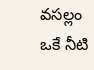వసల్లం ఒకే నీటి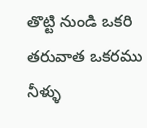తొట్టి నుండి ఒకరి తరువాత ఒకరము నీళ్ళు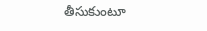తీసుకుంటూ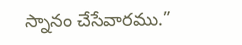స్నానం చేసేవారము.”